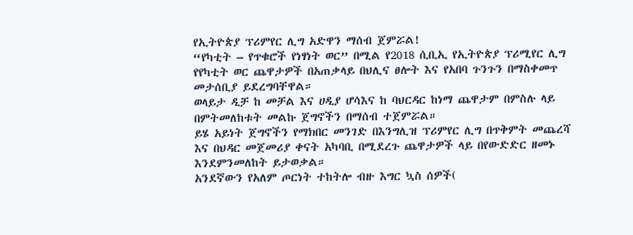የኢትዮጵያ ፕሪምየር ሊግ አድዋን ማሰብ ጀምሯል!
“የካቲት – የጥቁሮች የነፃነት ወር” በሚል የ2018 ሲቢኢ የኢትዮጵያ ፕሪሚየር ሊግ የየካቲት ወር ጨዋታዎች በአጠቃላይ በህሊና ፀሎት እና የአበባ ጉንጉን በማስቀመጥ መታሰቢያ ይደረግባቸዋል።
ወላይታ ዲቻ ከ መቻል እና ሀዲያ ሆሳእና ከ ባህርዳር ከነማ ጨዋታም በምስሉ ላይ በምትመለከቱት መልኩ ጀግኖችን በማሰብ ተጀምሯል።
ይሄ አይነት ጀግኖችን የማክበር መንገድ በእንግሊዝ ፕሪምየር ሊግ በጥቅምት መጨረሻ እና በህዳር መጀመሪያ ቀናት አካባቢ በሚደረጉ ጨዋታዎች ላይ በየውድድር ዘመኑ እንደምንመለከት ይታወቃል።
አንደኛውን የአለም ጦርነት ተከትሎ ብዙ እግር ኳስ ሰዎች(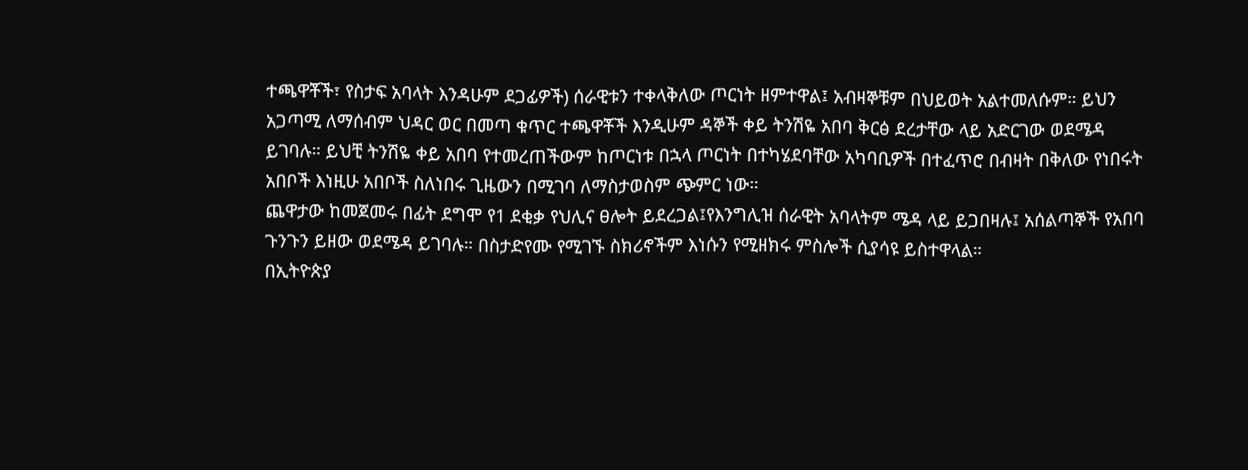ተጫዋቾች፣ የስታፍ አባላት እንዳሁም ደጋፊዎች) ሰራዊቱን ተቀላቅለው ጦርነት ዘምተዋል፤ አብዛኞቹም በህይወት አልተመለሱም። ይህን አጋጣሚ ለማሰብም ህዳር ወር በመጣ ቁጥር ተጫዋቾች እንዲሁም ዳኞች ቀይ ትንሽዬ አበባ ቅርፅ ደረታቸው ላይ አድርገው ወደሜዳ ይገባሉ። ይህቺ ትንሽዬ ቀይ አበባ የተመረጠችውም ከጦርነቱ በኋላ ጦርነት በተካሄደባቸው አካባቢዎች በተፈጥሮ በብዛት በቅለው የነበሩት አበቦች እነዚሁ አበቦች ስለነበሩ ጊዜውን በሚገባ ለማስታወስም ጭምር ነው።
ጨዋታው ከመጀመሩ በፊት ደግሞ የ1 ደቂቃ የህሊና ፀሎት ይደረጋል፤የእንግሊዝ ሰራዊት አባላትም ሜዳ ላይ ይጋበዛሉ፤ አሰልጣኞች የአበባ ጉንጉን ይዘው ወደሜዳ ይገባሉ። በስታድየሙ የሚገኙ ስክሪኖችም እነሱን የሚዘክሩ ምስሎች ሲያሳዩ ይስተዋላል።
በኢትዮጵያ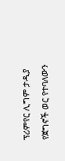ፕሪምየር ሊግም ታዲያ የጀግኖች ወር የተባለውን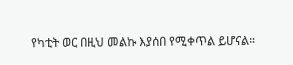የካቲት ወር በዚህ መልኩ እያሰበ የሚቀጥል ይሆናል።